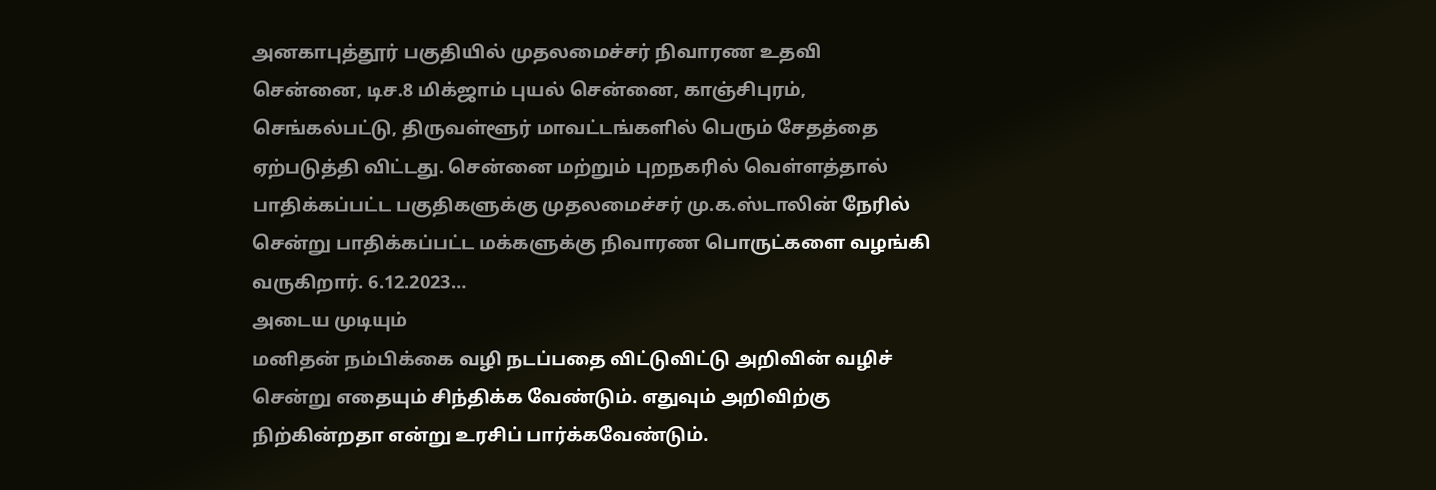அனகாபுத்தூர் பகுதியில் முதலமைச்சர் நிவாரண உதவி
சென்னை, டிச.8 மிக்ஜாம் புயல் சென்னை, காஞ்சிபுரம், செங்கல்பட்டு, திருவள்ளூர் மாவட்டங்களில் பெரும் சேதத்தை ஏற்படுத்தி விட்டது. சென்னை மற்றும் புறநகரில் வெள்ளத்தால் பாதிக்கப்பட்ட பகுதிகளுக்கு முதலமைச்சர் மு.க.ஸ்டாலின் நேரில் சென்று பாதிக்கப்பட்ட மக்களுக்கு நிவாரண பொருட்களை வழங்கி வருகிறார். 6.12.2023…
அடைய முடியும்
மனிதன் நம்பிக்கை வழி நடப்பதை விட்டுவிட்டு அறிவின் வழிச் சென்று எதையும் சிந்திக்க வேண்டும். எதுவும் அறிவிற்கு நிற்கின்றதா என்று உரசிப் பார்க்கவேண்டும்.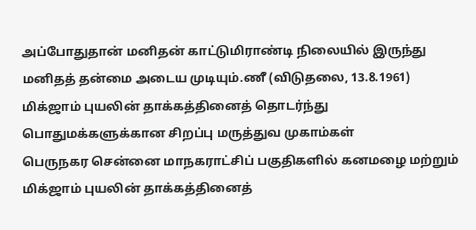அப்போதுதான் மனிதன் காட்டுமிராண்டி நிலையில் இருந்து மனிதத் தன்மை அடைய முடியும்.ணீ (விடுதலை, 13.8.1961)
மிக்ஜாம் புயலின் தாக்கத்தினைத் தொடர்ந்து பொதுமக்களுக்கான சிறப்பு மருத்துவ முகாம்கள்
பெருநகர சென்னை மாநகராட்சிப் பகுதிகளில் கனமழை மற்றும் மிக்ஜாம் புயலின் தாக்கத்தினைத்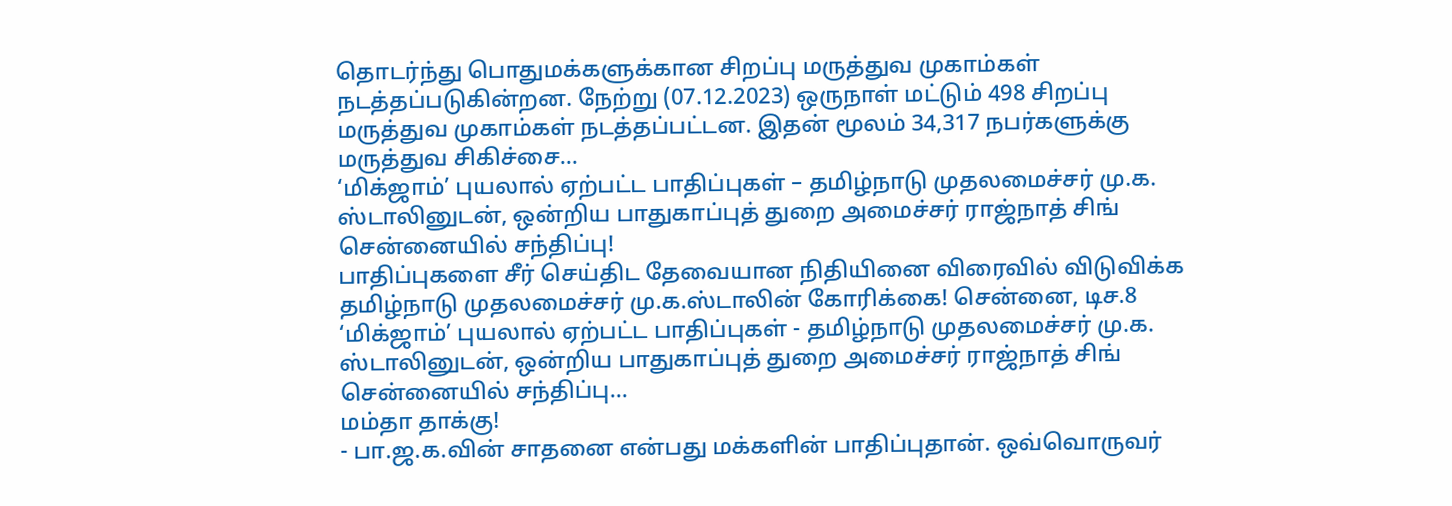தொடர்ந்து பொதுமக்களுக்கான சிறப்பு மருத்துவ முகாம்கள் நடத்தப்படுகின்றன. நேற்று (07.12.2023) ஒருநாள் மட்டும் 498 சிறப்பு மருத்துவ முகாம்கள் நடத்தப்பட்டன. இதன் மூலம் 34,317 நபர்களுக்கு மருத்துவ சிகிச்சை…
‘மிக்ஜாம்’ புயலால் ஏற்பட்ட பாதிப்புகள் – தமிழ்நாடு முதலமைச்சர் மு.க. ஸ்டாலினுடன், ஒன்றிய பாதுகாப்புத் துறை அமைச்சர் ராஜ்நாத் சிங் சென்னையில் சந்திப்பு!
பாதிப்புகளை சீர் செய்திட தேவையான நிதியினை விரைவில் விடுவிக்க தமிழ்நாடு முதலமைச்சர் மு.க.ஸ்டாலின் கோரிக்கை! சென்னை, டிச.8 ‘மிக்ஜாம்’ புயலால் ஏற்பட்ட பாதிப்புகள் - தமிழ்நாடு முதலமைச்சர் மு.க. ஸ்டாலினுடன், ஒன்றிய பாதுகாப்புத் துறை அமைச்சர் ராஜ்நாத் சிங் சென்னையில் சந்திப்பு…
மம்தா தாக்கு!
- பா.ஜ.க.வின் சாதனை என்பது மக்களின் பாதிப்புதான். ஒவ்வொருவர்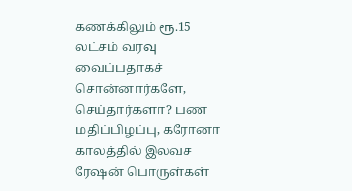கணக்கிலும் ரூ.15 லட்சம் வரவு வைப்பதாகச் சொன்னார்களே, செய்தார்களா? பண மதிப்பிழப்பு, கரோனா காலத்தில் இலவச ரேஷன் பொருள்கள்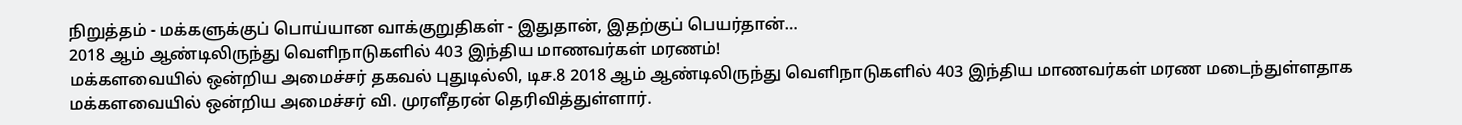நிறுத்தம் - மக்களுக்குப் பொய்யான வாக்குறுதிகள் - இதுதான், இதற்குப் பெயர்தான்…
2018 ஆம் ஆண்டிலிருந்து வெளிநாடுகளில் 403 இந்திய மாணவர்கள் மரணம்!
மக்களவையில் ஒன்றிய அமைச்சர் தகவல் புதுடில்லி, டிச.8 2018 ஆம் ஆண்டிலிருந்து வெளிநாடுகளில் 403 இந்திய மாணவர்கள் மரண மடைந்துள்ளதாக மக்களவையில் ஒன்றிய அமைச்சர் வி. முரளீதரன் தெரிவித்துள்ளார்.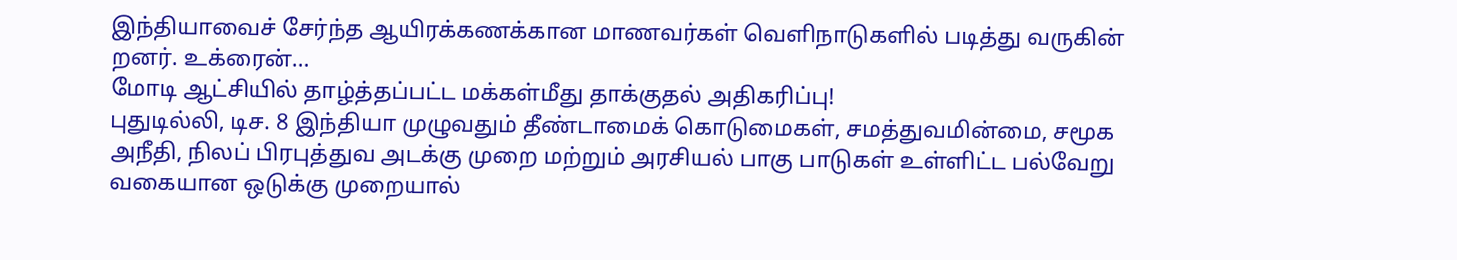இந்தியாவைச் சேர்ந்த ஆயிரக்கணக்கான மாணவர்கள் வெளிநாடுகளில் படித்து வருகின் றனர். உக்ரைன்…
மோடி ஆட்சியில் தாழ்த்தப்பட்ட மக்கள்மீது தாக்குதல் அதிகரிப்பு!
புதுடில்லி, டிச. 8 இந்தியா முழுவதும் தீண்டாமைக் கொடுமைகள், சமத்துவமின்மை, சமூக அநீதி, நிலப் பிரபுத்துவ அடக்கு முறை மற்றும் அரசியல் பாகு பாடுகள் உள்ளிட்ட பல்வேறு வகையான ஒடுக்கு முறையால்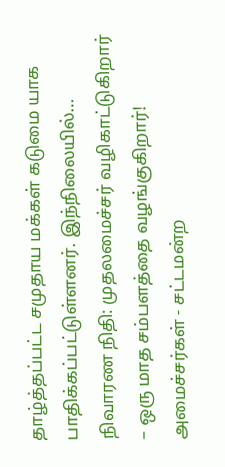தாழ்த்தப்பட்ட சமுதாய மக்கள் கடுமை யாக பாதிக்கப்பட்டுள்ளனர். இந்நிலையில்…
நிவாரண நிதி: முதலமைச்சர் வழிகாட்டுகிறார் – ஒரு மாத சம்பளத்தை வழங்குகிறார்!
அமைச்சர்கள் - சட்டமன்ற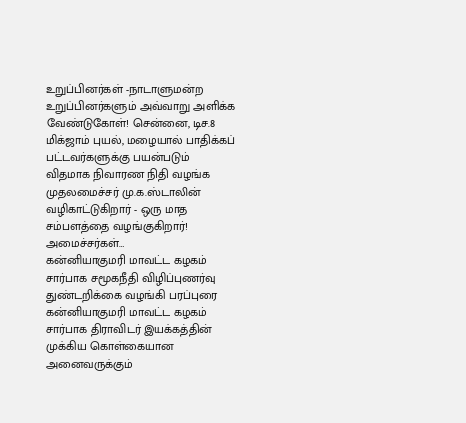உறுப்பினர்கள் -நாடாளுமன்ற உறுப்பினர்களும் அவ்வாறு அளிக்க வேண்டுகோள்! சென்னை, டிச.8 மிக்ஜாம் புயல், மழையால் பாதிக்கப் பட்டவர்களுக்கு பயன்படும் விதமாக நிவாரண நிதி வழங்க முதலமைச்சர் மு.க.ஸ்டாலின் வழிகாட்டுகிறார் - ஒரு மாத சம்பளத்தை வழங்குகிறார்! அமைச்சர்கள்…
கன்னியாகுமரி மாவட்ட கழகம் சார்பாக சமூகநீதி விழிப்புணர்வு துண்டறிக்கை வழங்கி பரப்புரை
கன்னியாகுமரி மாவட்ட கழகம் சார்பாக திராவிடர் இயக்கத்தின் முக்கிய கொள்கையான அனைவருக்கும்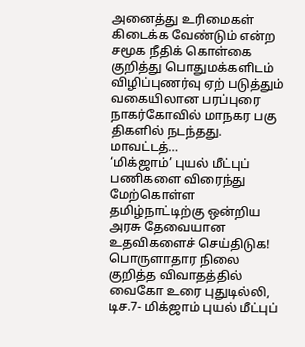அனைத்து உரிமைகள் கிடைக்க வேண்டும் என்ற சமூக நீதிக் கொள்கை குறித்து பொதுமக்களிடம் விழிப்புணர்வு ஏற் படுத்தும் வகையிலான பரப்புரை நாகர்கோவில் மாநகர பகு திகளில் நடந்தது. மாவட்டத்…
‘மிக்ஜாம்’ புயல் மீட்புப் பணிகளை விரைந்து மேற்கொள்ள தமிழ்நாட்டிற்கு ஒன்றிய அரசு தேவையான உதவிகளைச் செய்திடுக!
பொருளாதார நிலை குறித்த விவாதத்தில் வைகோ உரை புதுடில்லி, டிச.7- மிக்ஜாம் புயல் மீட்புப்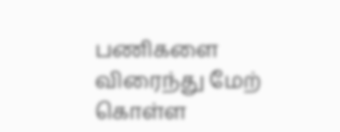பணிகளை விரைந்து மேற் கொள்ள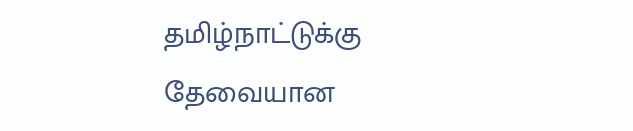தமிழ்நாட்டுக்கு தேவையான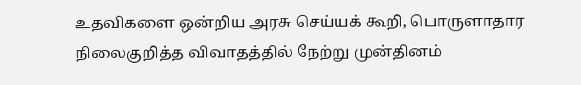உதவிகளை ஒன்றிய அரசு செய்யக் கூறி, பொருளாதார நிலைகுறித்த விவாதத்தில் நேற்று முன்தினம்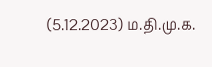(5.12.2023) ம.தி.மு.க.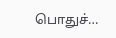பொதுச்…